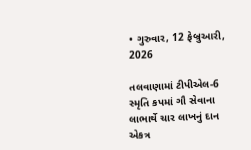• ગુરુવાર, 12 ફેબ્રુઆરી, 2026

તલવાણામાં ટીપીએલ-6 સ્મૃતિ કપમાં ગૌ સેવાના લાભાર્થે ચાર લાખનું દાન એકત્ર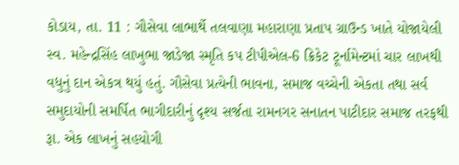કોડાય, તા. 11 : ગૌસેવા લાભાર્થે તલવાણા મહારાણા પ્રતાપ ગ્રાઉન્ડ ખાતે યોજાયેલી સ્વ. મહેન્દ્રસિંહ લાખુભા જાડેજા સ્મૃતિ કપ ટીપીએલ-6 ક્રિકેટ ટૂર્નામેન્ટમાં ચાર લાખથી વધુનું દાન એકત્ર થયું હતું. ગૌસેવા પ્રત્યેની ભાવના, સમાજ વચ્ચેની એકતા તથા સર્વ સમુદાયોની સમર્પિત ભાગીદારીનું દૃશ્ય સર્જતા રામનગર સનાતન પાટીદાર સમાજ તરફથી રૂા. એક લાખનું સહયોગી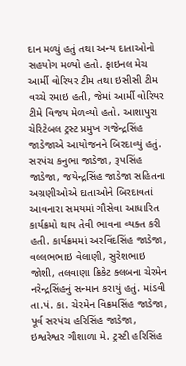દાન મળ્યું હતું તથા અન્ય દાતાઓનો સહયોગ મળ્યો હતો. ફાઇનલ મેચ આર્મી વોરિયર ટીમ તથા ઇસીસી ટીમ વચ્ચે રમાઇ હતી, જેમાં આર્મી વોરિયર ટીમે વિજય મેળવ્યો હતો. આશાપુરા ચેરિટેબલ ટ્રસ્ટ પ્રમુખ ગજેન્દ્રસિંહ જાડેજાએ આયોજનને બિરદાવ્યું હતું. સરપંચ કનુભા જાડેજા, રૂપસિંહ જાડેજા, જયેન્દ્રસિંહ જાડેજા સહિતના અગ્રણીઓએ દાતાઓને બિરદાવતાં આવનારા સમયમાં ગૌસેવા આધારિત કાર્યક્રમો થાય તેવી ભાવના વ્યક્ત કરી હતી. કાર્યક્રમમાં અરવિંદસિંહ જાડેજા, વલ્લભભાઇ વેલાણી, સુરેશભાઇ જોશી, તલવાણા ક્રિકેટ ક્લબના ચેરમેન નરેન્દ્રસિંહનું સન્માન કરાયું હતું. માંડવી તા.પં. કા. ચેરમેન વિક્રમસિંહ જાડેજા, પૂર્વ સરપંચ હરિસિંહ જાડેજા, ઇશ્વરેશ્વર ગૌશાળા મે. ટ્રસ્ટી હરિસિંહ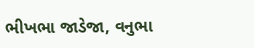ભીખભા જાડેજા, વનુભા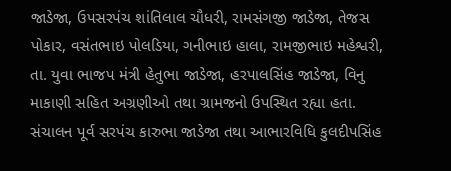જાડેજા, ઉપસરપંચ શાંતિલાલ ચૌધરી, રામસંગજી જાડેજા, તેજસ પોકાર, વસંતભાઇ પોલડિયા, ગનીભાઇ હાલા, રામજીભાઇ મહેશ્વરી, તા. યુવા ભાજપ મંત્રી હેતુભા જાડેજા, હરપાલસિંહ જાડેજા, વિનુ માકાણી સહિત અગ્રણીઓ તથા ગ્રામજનો ઉપસ્થિત રહ્યા હતા. સંચાલન પૂર્વ સરપંચ કારુભા જાડેજા તથા આભારવિધિ કુલદીપસિંહ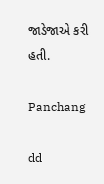જાડેજાએ કરી હતી.

Panchang

dd